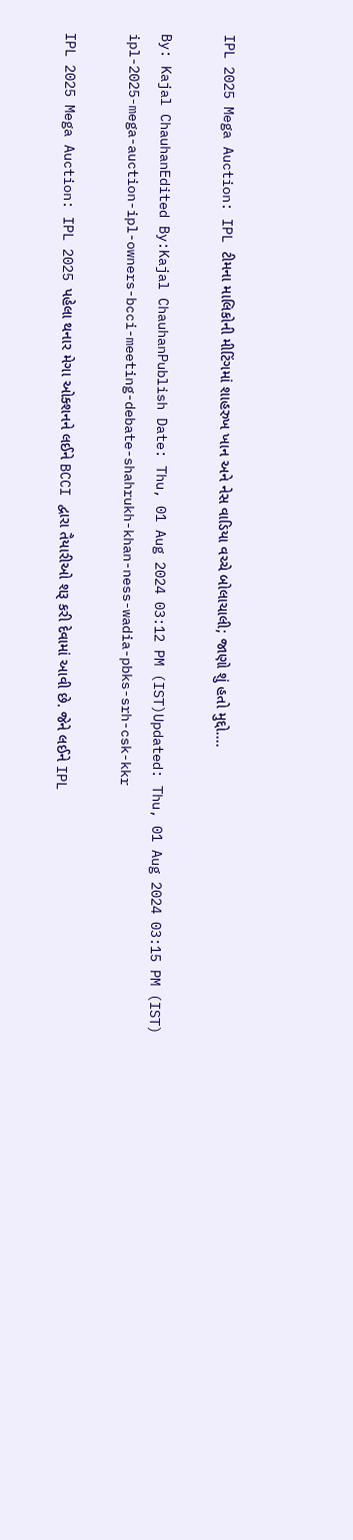IPL 2025 Mega Auction: IPL ટીમના માલિકોની મીટિંગમાં શાહરુખ ખાન અને નેસ વાડિયા વચ્ચે બોલાચાલી; જાણો શું હતો મુદ્દો....

By: Kajal ChauhanEdited By:Kajal ChauhanPublish Date: Thu, 01 Aug 2024 03:12 PM (IST)Updated: Thu, 01 Aug 2024 03:15 PM (IST)
ipl-2025-mega-auction-ipl-owners-bcci-meeting-debate-shahrukh-khan-ness-wadia-pbks-srh-csk-kkr

IPL 2025 Mega Auction: IPL 2025 પહેલા થનાર મેગા ઓક્શનને લઈને BCCI દ્વારા તૈયારીઓ શરૂ કરી દેવામાં આવી છે. જેને લઈને IPL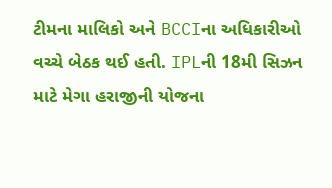ટીમના માલિકો અને BCCIના અધિકારીઓ વચ્ચે બેઠક થઈ હતી. IPLની 18મી સિઝન માટે મેગા હરાજીની યોજના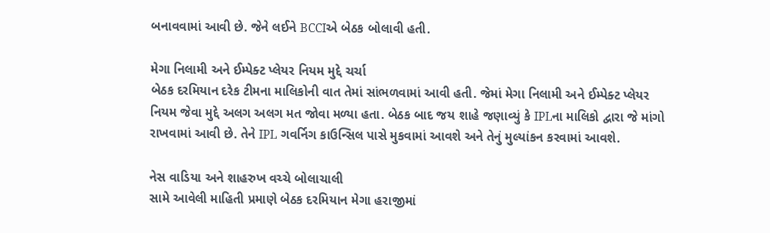બનાવવામાં આવી છે. જેને લઈને BCCIએ બેઠક બોલાવી હતી.

મેગા નિલામી અને ઈમ્પેક્ટ પ્લેયર નિયમ મુદ્દે ચર્ચા
બેઠક દરમિયાન દરેક ટીમના માલિકોની વાત તેમાં સાંભળવામાં આવી હતી. જેમાં મેગા નિલામી અને ઈમ્પેક્ટ પ્લેયર નિયમ જેવા મુદ્દે અલગ અલગ મત જોવા મળ્યા હતા. બેઠક બાદ જય શાહે જણાવ્યું કે IPLના માલિકો દ્વારા જે માંગો રાખવામાં આવી છે. તેને IPL ગવર્નિગ કાઉન્સિલ પાસે મુકવામાં આવશે અને તેનું મુલ્યાંકન કરવામાં આવશે.

નેસ વાડિયા અને શાહરુખ વચ્ચે બોલાચાલી
સામે આવેલી માહિતી પ્રમાણે બેઠક દરમિયાન મેગા હરાજીમાં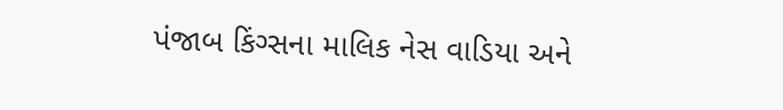પંજાબ કિંગ્સના માલિક નેસ વાડિયા અને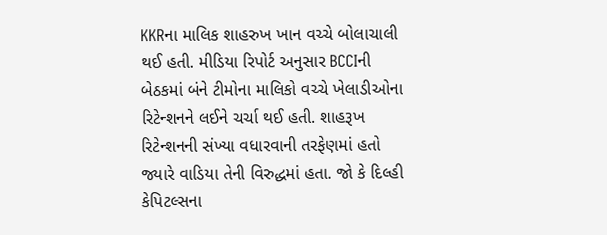KKRના માલિક શાહરુખ ખાન વચ્ચે બોલાચાલી થઈ હતી. મીડિયા રિપોર્ટ અનુસાર BCCIની બેઠકમાં બંને ટીમોના માલિકો વચ્ચે ખેલાડીઓના રિટેન્શનને લઈને ચર્ચા થઈ હતી. શાહરૂખ રિટેન્શનની સંખ્યા વધારવાની તરફેણમાં હતો જ્યારે વાડિયા તેની વિરુદ્ધમાં હતા. જો કે દિલ્હી કેપિટલ્સના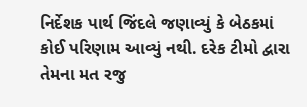નિર્દેશક પાર્થ જિંદલે જણાવ્યું કે બેઠકમાં કોઈ પરિણામ આવ્યું નથી. દરેક ટીમો દ્વારા તેમના મત રજુ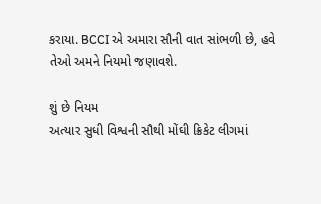કરાયા. BCCI એ અમારા સૌની વાત સાંભળી છે, હવે તેઓ અમને નિયમો જણાવશે.

શું છે નિયમ
અત્યાર સુધી વિશ્વની સૌથી મોંઘી ક્રિકેટ લીગમાં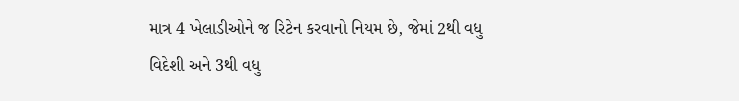માત્ર 4 ખેલાડીઓને જ રિટેન કરવાનો નિયમ છે, જેમાં 2થી વધુ વિદેશી અને 3થી વધુ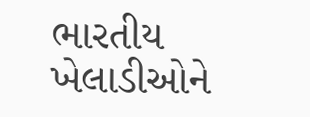ભારતીય ખેલાડીઓને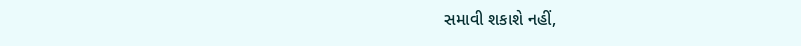સમાવી શકાશે નહીં,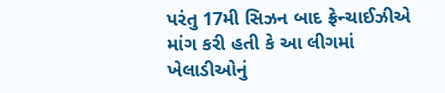પરંતુ 17મી સિઝન બાદ ફ્રેન્ચાઈઝીએ માંગ કરી હતી કે આ લીગમાં ખેલાડીઓનું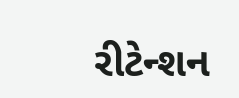રીટેન્શન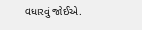વધારવું જોઈએ.